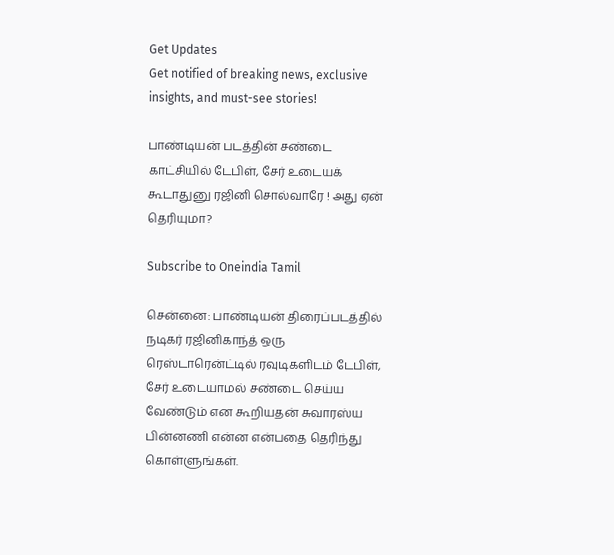Get Updates
Get notified of breaking news, exclusive insights, and must-see stories!

பாண்டியன் படத்தின் சண்டை காட்சியில் டேபிள், சேர் உடையக் கூடாதுனு ரஜினி சொல்வாரே ! அது ஏன் தெரியுமா?

Subscribe to Oneindia Tamil

சென்னை: பாண்டியன் திரைப்படத்தில் நடிகர் ரஜினிகாந்த் ஒரு ரெஸ்டாரென்ட்டில் ரவுடிகளிடம் டேபிள், சேர் உடையாமல் சண்டை செய்ய வேண்டும் என கூறியதன் சுவாரஸ்ய பின்னணி என்ன என்பதை தெரிந்து கொள்ளுங்கள்.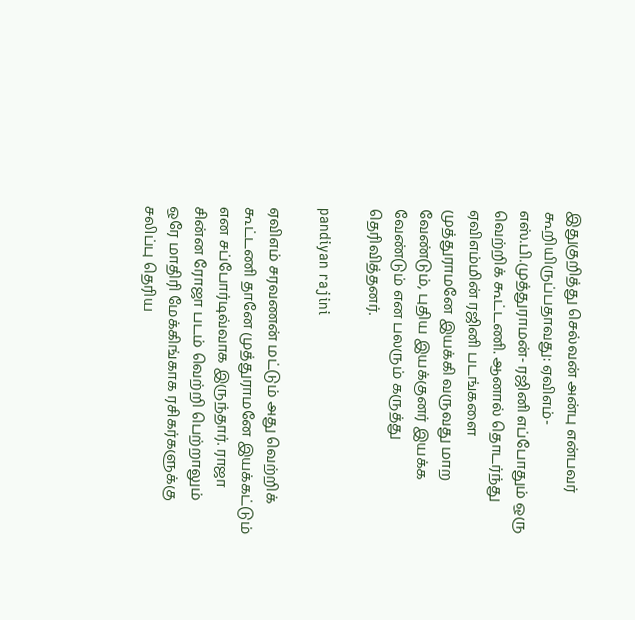இதுகுறித்து செல்வன் அன்பு என்பவர் கூறியிருப்பதாவது: ஏவிஎம்- எஸ்.பி.முத்துராமன்- ரஜினி எப்போதும் ஒரு வெற்றிக் கூட்டணி. ஆனால் தொடர்ந்து ஏவிஎம்மின் ரஜினி படங்களை முத்துராமனே இயக்கி வருவது மாற வேண்டும், புதிய இயக்குனர் இயக்க வேண்டும் என பலரும் கருத்து தெரிவித்தனர்.

pandiyan rajini

ஏவிஎம் சரவணன் மட்டும் அது வெற்றிக் கூட்டணி தானே முத்துராமனே இயக்கட்டும் என சப்போர்டிவ்வாக இருந்தார். ராஜா சின்ன ரோஜா படம் வெற்றி பெற்றாலும் ஒரே மாதிரி மேக்கிங்காக ரசிகர்களுக்கு சலிப்பு தெரிய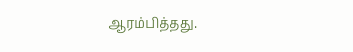ஆரம்பித்தது.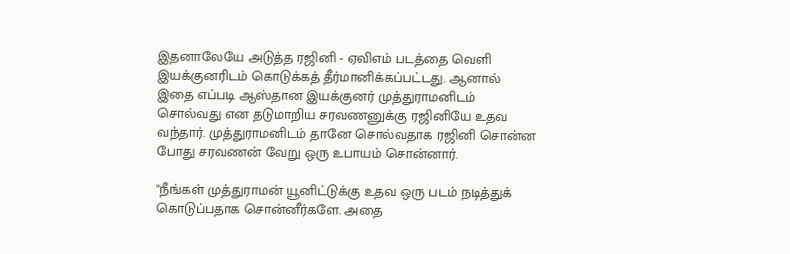இதனாலேயே அடுத்த ரஜினி - ஏவிஎம் படத்தை வெளி இயக்குனரிடம் கொடுக்கத் தீர்மானிக்கப்பட்டது. ஆனால் இதை எப்படி ஆஸ்தான இயக்குனர் முத்துராமனிடம் சொல்வது என தடுமாறிய சரவணனுக்கு ரஜினியே உதவ வந்தார். முத்துராமனிடம் தானே சொல்வதாக ரஜினி சொன்ன போது சரவணன் வேறு ஒரு உபாயம் சொன்னார்.

"நீங்கள் முத்துராமன் யூனிட்டுக்கு உதவ ஒரு படம் நடித்துக் கொடுப்பதாக சொன்னீர்களே. அதை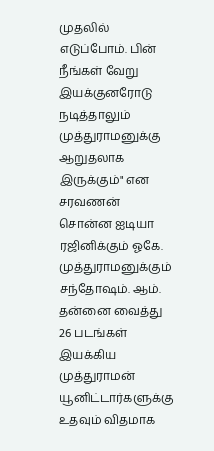முதலில் எடுப்போம். பின் நீங்கள் வேறு இயக்குனரோடு நடித்தாலும் முத்துராமனுக்கு ஆறுதலாக இருக்கும்" என சரவணன் சொன்ன ஐடியா ரஜினிக்கும் ஓகே. முத்துராமனுக்கும் சந்தோஷம். ஆம். தன்னை வைத்து 26 படங்கள் இயக்கிய முத்துராமன் யூனிட்டார்களுக்கு உதவும் விதமாக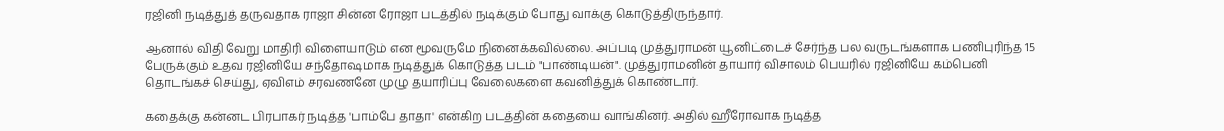ரஜினி நடித்துத் தருவதாக ராஜா சின்ன ரோஜா படத்தில் நடிக்கும் போது வாக்கு கொடுத்திருந்தார்.

ஆனால் விதி வேறு மாதிரி விளையாடும் என மூவருமே நினைக்கவில்லை. அப்படி முத்துராமன் யூனிட்டைச் சேர்ந்த பல வருடங்களாக பணிபுரிந்த 15 பேருக்கும் உதவ ரஜினியே சந்தோஷமாக நடித்துக் கொடுத்த படம் "பாண்டியன்". முத்துராமனின் தாயார் விசாலம் பெயரில் ரஜினியே கம்பெனி தொடங்கச் செய்து, ஏவிஎம் சரவணனே முழு தயாரிப்பு வேலைகளை கவனித்துக் கொண்டார்.

கதைக்கு கன்னட பிரபாகர் நடித்த 'பாம்பே தாதா' என்கிற படத்தின் கதையை வாங்கினர். அதில் ஹீரோவாக நடித்த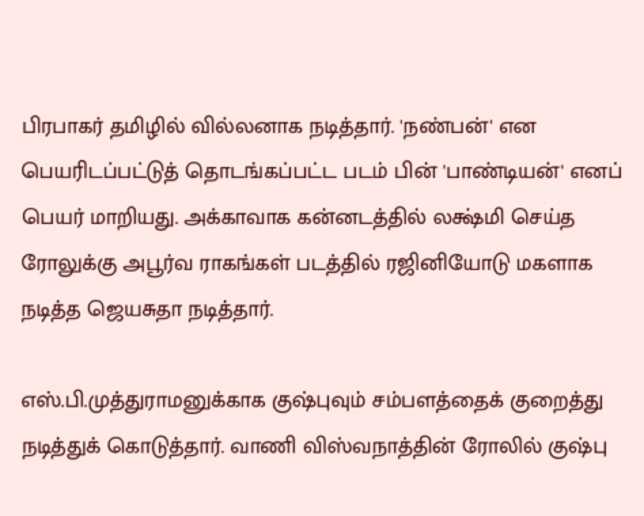பிரபாகர் தமிழில் வில்லனாக நடித்தார். 'நண்பன்' என பெயரிடப்பட்டுத் தொடங்கப்பட்ட படம் பின் 'பாண்டியன்' எனப் பெயர் மாறியது. அக்காவாக கன்னடத்தில் லக்ஷ்மி செய்த ரோலுக்கு அபூர்வ ராகங்கள் படத்தில் ரஜினியோடு மகளாக நடித்த ஜெயசுதா நடித்தார்.

எஸ்.பி.முத்துராமனுக்காக குஷ்புவும் சம்பளத்தைக் குறைத்து நடித்துக் கொடுத்தார். வாணி விஸ்வநாத்தின் ரோலில் குஷ்பு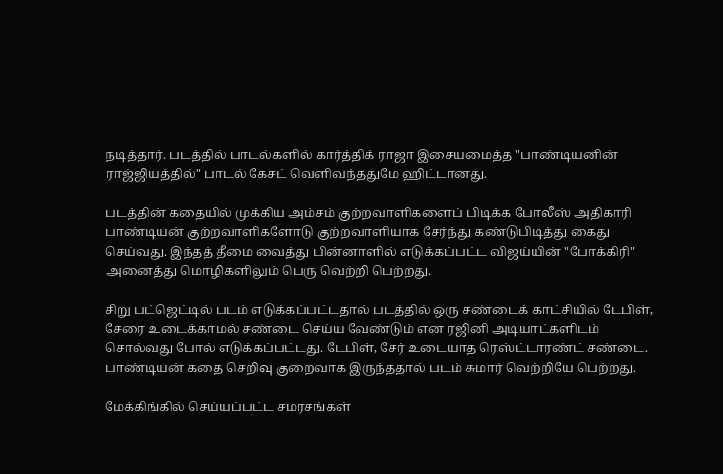நடித்தார். படத்தில் பாடல்களில் கார்த்திக் ராஜா இசையமைத்த "பாண்டியனின் ராஜ்ஜியத்தில்" பாடல் கேசட் வெளிவந்ததுமே ஹிட்டானது.

படத்தின் கதையில் முக்கிய அம்சம் குற்றவாளிகளைப் பிடிக்க போலீஸ் அதிகாரி பாண்டியன் குற்றவாளிகளோடு குற்றவாளியாக சேர்ந்து கண்டுபிடித்து கைது செய்வது. இந்தத் தீமை வைத்து பின்னாளில் எடுக்கப்பட்ட விஜய்யின் "போக்கிரி" அனைத்து மொழிகளிலும் பெரு வெற்றி பெற்றது.

சிறு பட்ஜெட்டில் படம் எடுக்கப்பட்டதால் படத்தில் ஒரு சண்டைக் காட்சியில் டேபிள், சேரை உடைக்காமல் சண்டை செய்ய வேண்டும் என ரஜினி அடியாட்களிடம் சொல்வது போல் எடுக்கப்பட்டது. டேபிள், சேர் உடையாத ரெஸ்ட்டாரண்ட் சண்டை.
பாண்டியன் கதை செறிவு குறைவாக இருந்ததால் படம் சுமார் வெற்றியே பெற்றது.

மேக்கிங்கில் செய்யப்பட்ட சமரசங்கள்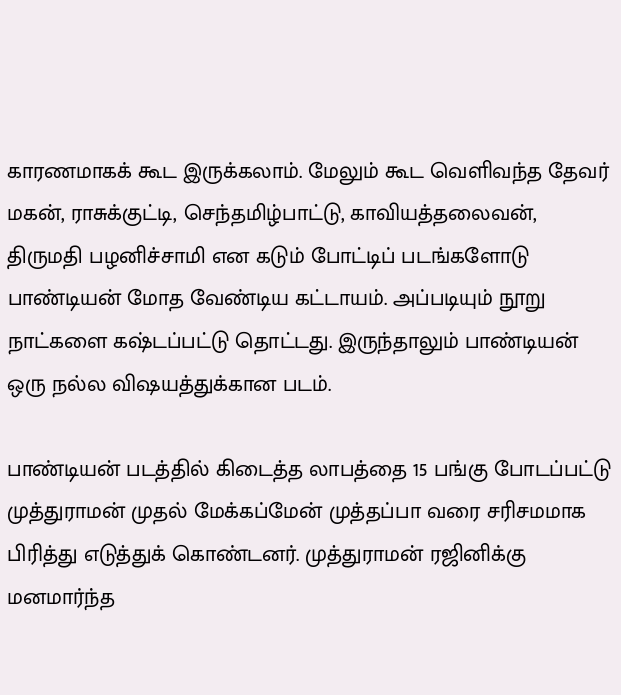காரணமாகக் கூட இருக்கலாம். மேலும் கூட வெளிவந்த தேவர் மகன், ராசுக்குட்டி, செந்தமிழ்பாட்டு, காவியத்தலைவன், திருமதி பழனிச்சாமி என கடும் போட்டிப் படங்களோடு பாண்டியன் மோத வேண்டிய கட்டாயம். அப்படியும் நூறு நாட்களை கஷ்டப்பட்டு தொட்டது. இருந்தாலும் பாண்டியன் ஒரு நல்ல விஷயத்துக்கான படம்.

பாண்டியன் படத்தில் கிடைத்த லாபத்தை 15 பங்கு போடப்பட்டு முத்துராமன் முதல் மேக்கப்மேன் முத்தப்பா வரை சரிசமமாக பிரித்து எடுத்துக் கொண்டனர். முத்துராமன் ரஜினிக்கு மனமார்ந்த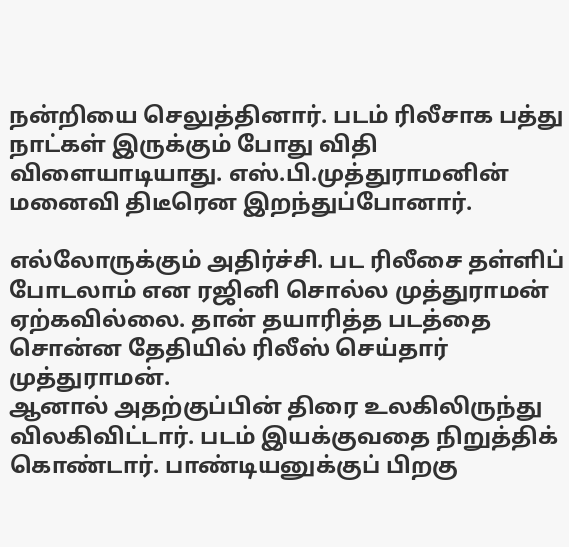நன்றியை செலுத்தினார். படம் ரிலீசாக பத்து நாட்கள் இருக்கும் போது விதி விளையாடியாது. எஸ்.பி.முத்துராமனின் மனைவி திடீரென இறந்துப்போனார்.

எல்லோருக்கும் அதிர்ச்சி. பட ரிலீசை தள்ளிப் போடலாம் என ரஜினி சொல்ல முத்துராமன் ஏற்கவில்லை. தான் தயாரித்த படத்தை சொன்ன தேதியில் ரிலீஸ் செய்தார் முத்துராமன்.
ஆனால் அதற்குப்பின் திரை உலகிலிருந்து விலகிவிட்டார். படம் இயக்குவதை நிறுத்திக் கொண்டார். பாண்டியனுக்குப் பிறகு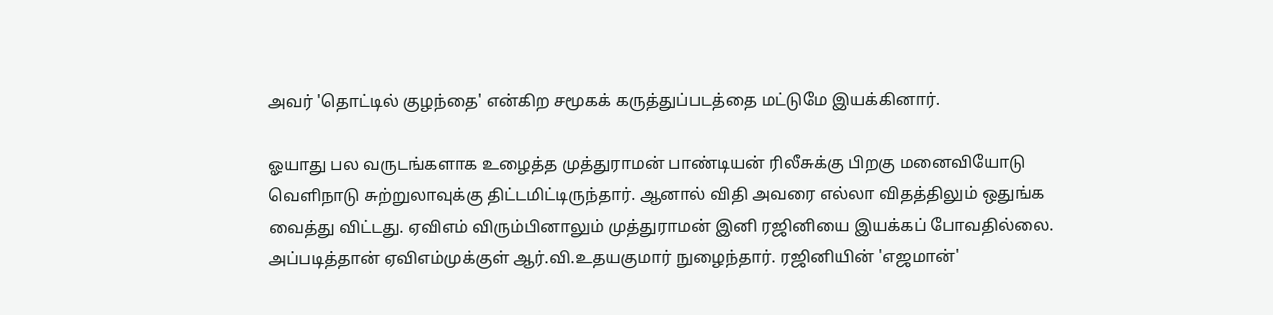அவர் 'தொட்டில் குழந்தை' என்கிற சமூகக் கருத்துப்படத்தை மட்டுமே இயக்கினார்.

ஓயாது பல வருடங்களாக உழைத்த முத்துராமன் பாண்டியன் ரிலீசுக்கு பிறகு மனைவியோடு வெளிநாடு சுற்றுலாவுக்கு திட்டமிட்டிருந்தார். ஆனால் விதி அவரை எல்லா விதத்திலும் ஒதுங்க வைத்து விட்டது. ஏவிஎம் விரும்பினாலும் முத்துராமன் இனி ரஜினியை இயக்கப் போவதில்லை. அப்படித்தான் ஏவிஎம்முக்குள் ஆர்.வி.உதயகுமார் நுழைந்தார். ரஜினியின் 'எஜமான்'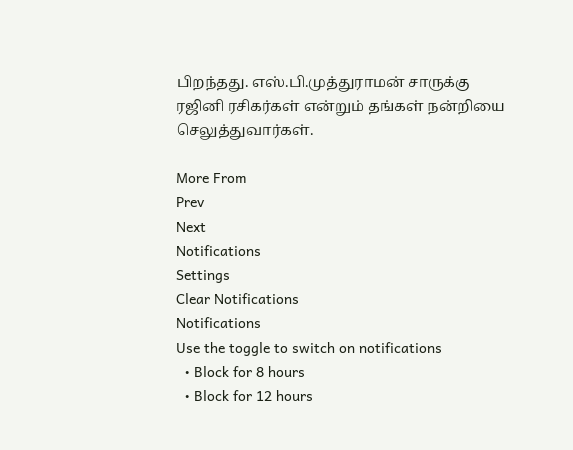பிறந்தது. எஸ்.பி.முத்துராமன் சாருக்கு ரஜினி ரசிகர்கள் என்றும் தங்கள் நன்றியை செலுத்துவார்கள்.

More From
Prev
Next
Notifications
Settings
Clear Notifications
Notifications
Use the toggle to switch on notifications
  • Block for 8 hours
  • Block for 12 hours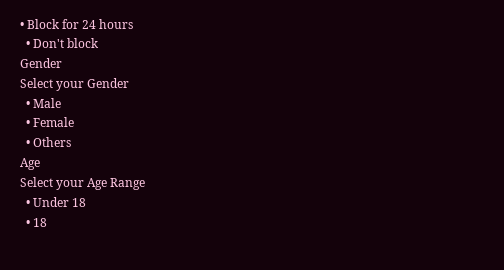• Block for 24 hours
  • Don't block
Gender
Select your Gender
  • Male
  • Female
  • Others
Age
Select your Age Range
  • Under 18
  • 18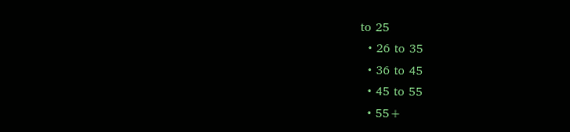to 25
  • 26 to 35
  • 36 to 45
  • 45 to 55
  • 55+